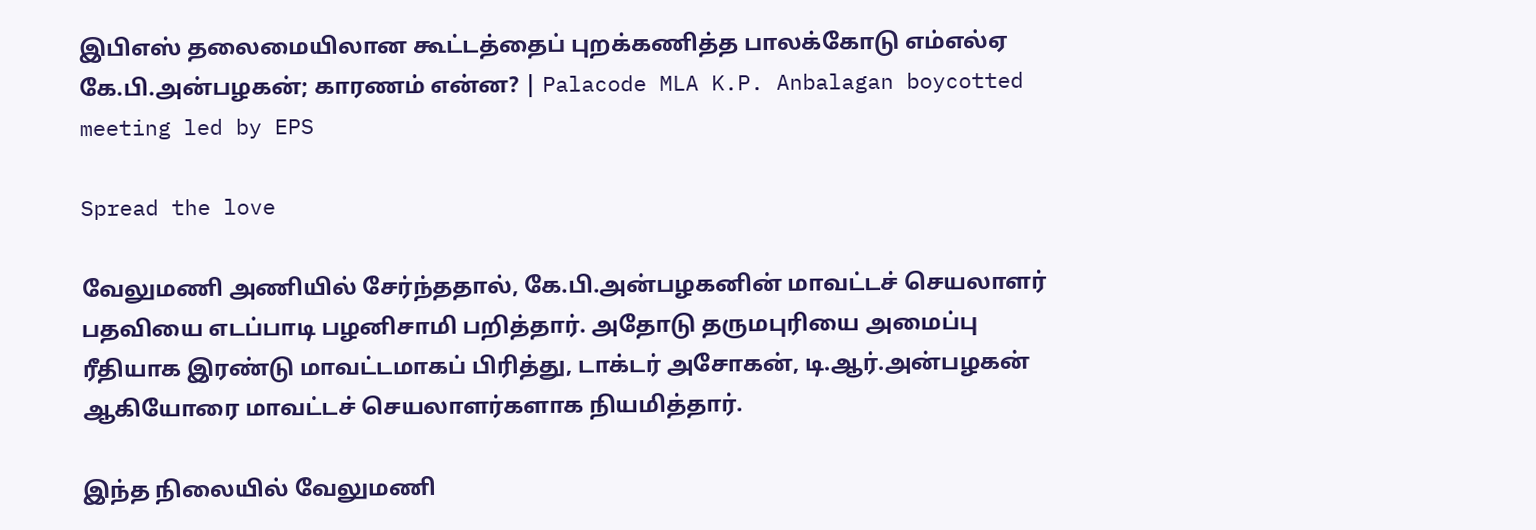இபிஎஸ் தலைமையிலான கூட்டத்தைப் புறக்கணித்த பாலக்கோடு எம்எல்ஏ கே.பி.அன்பழகன்; காரணம் என்ன? | Palacode MLA K.P. Anbalagan boycotted meeting led by EPS

Spread the love

வேலுமணி அணியில் சேர்ந்ததால், கே.பி.அன்பழகனின் மாவட்டச் செயலாளர் பதவியை எடப்பாடி பழனிசாமி பறித்தார். அதோடு தருமபுரியை அமைப்பு ரீதியாக இரண்டு மாவட்டமாகப் பிரித்து, டாக்டர் அசோகன், டி.ஆர்.அன்பழகன் ஆகியோரை மாவட்டச் செயலாளர்களாக நியமித்தார்.

இந்த நிலையில் வேலுமணி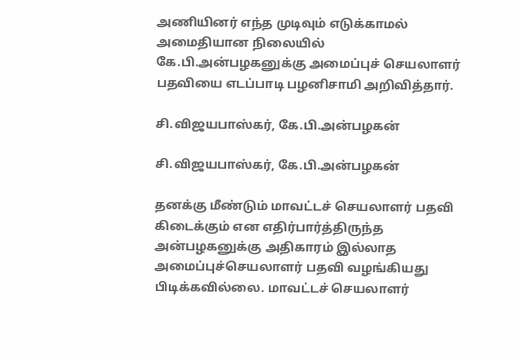அணியினர் எந்த முடிவும் எடுக்காமல் அமைதியான நிலையில் கே.பி.அன்பழகனுக்கு அமைப்புச் செயலாளர் பதவியை எடப்பாடி பழனிசாமி அறிவித்தார்.

சி.விஜயபாஸ்கர், கே.பி.அன்பழகன்

சி.விஜயபாஸ்கர், கே.பி.அன்பழகன்

தனக்கு மீண்டும் மாவட்டச் செயலாளர் பதவி கிடைக்கும் என எதிர்பார்த்திருந்த அன்பழகனுக்கு அதிகாரம் இல்லாத அமைப்புச்செயலாளர் பதவி வழங்கியது பிடிக்கவில்லை. மாவட்டச் செயலாளர்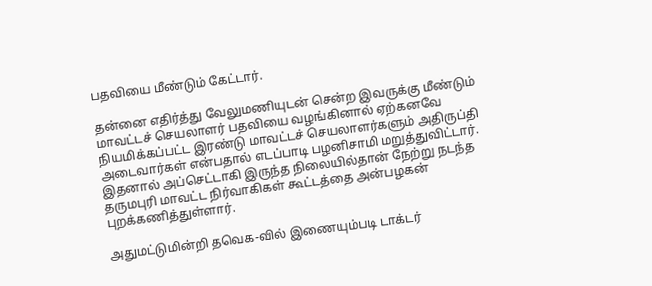பதவியை மீண்டும் கேட்டார்.

தன்னை எதிர்த்து வேலுமணியுடன் சென்ற இவருக்கு மீண்டும் மாவட்டச் செயலாளர் பதவியை வழங்கினால் ஏற்கனவே நியமிக்கப்பட்ட இரண்டு மாவட்டச் செயலாளர்களும் அதிருப்தி அடைவார்கள் என்பதால் எடப்பாடி பழனிசாமி மறுத்துவிட்டார். இதனால் அப்செட்டாகி இருந்த நிலையில்தான் நேற்று நடந்த தருமபுரி மாவட்ட நிர்வாகிகள் கூட்டத்தை அன்பழகன் புறக்கணித்துள்ளார்.

அதுமட்டுமின்றி தவெக-வில் இணையும்படி டாக்டர்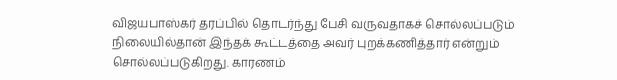விஜயபாஸ்கர் தரப்பில் தொடர்ந்து பேசி வருவதாகச் சொல்லப்படும் நிலையில்தான் இந்தக் கூட்டத்தை அவர் புறக்கணித்தார் என்றும் சொல்லப்படுகிறது. காரணம்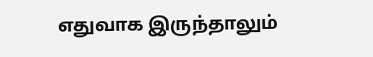எதுவாக இருந்தாலும்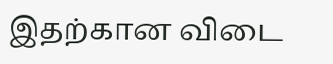இதற்கான விடை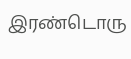இரண்டொரு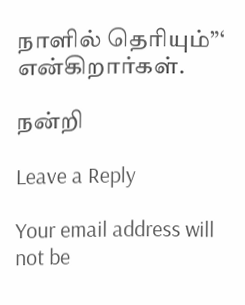நாளில் தெரியும்”‘ என்கிறார்கள்.

நன்றி

Leave a Reply

Your email address will not be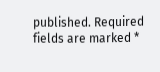published. Required fields are marked *